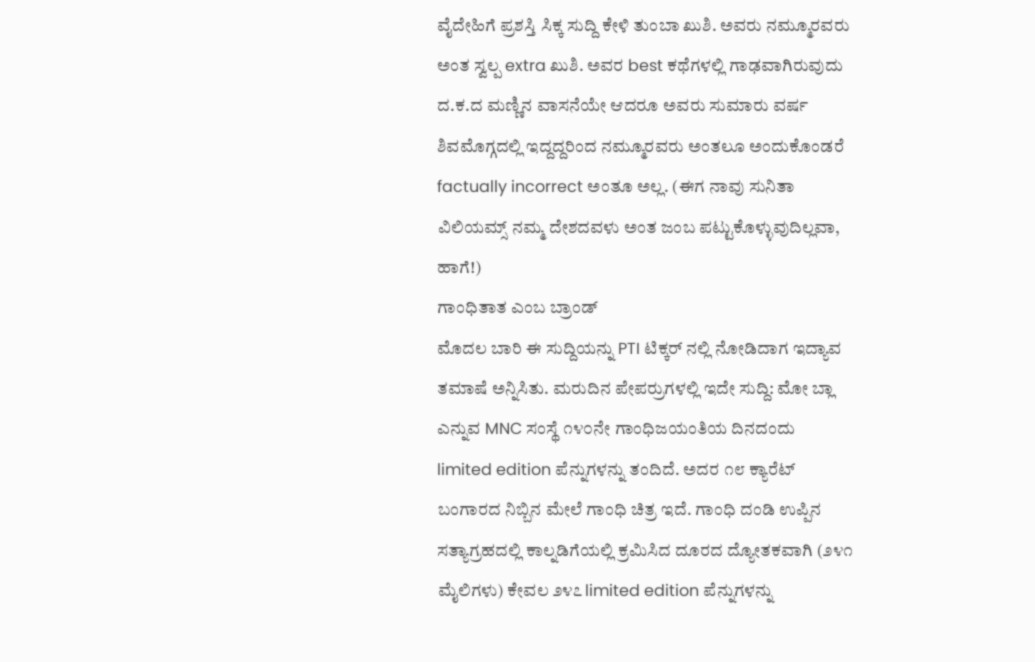ವೈದೇಹಿಗೆ ಪ್ರಶಸ್ತಿ ಸಿಕ್ಕ ಸುದ್ದಿ ಕೇಳಿ ತುಂಬಾ ಖುಶಿ. ಅವರು ನಮ್ಮೂರವರು ಅಂತ ಸ್ವಲ್ಪ extra ಖುಶಿ. ಅವರ best ಕಥೆಗಳಲ್ಲಿ ಗಾಢವಾಗಿರುವುದು ದ.ಕ.ದ ಮಣ್ಣಿನ ವಾಸನೆಯೇ ಆದರೂ ಅವರು ಸುಮಾರು ವರ್ಷ ಶಿವಮೊಗ್ಗದಲ್ಲಿ ಇದ್ದದ್ದರಿಂದ ನಮ್ಮೂರವರು ಅಂತಲೂ ಅಂದುಕೊಂಡರೆ factually incorrect ಅಂತೂ ಅಲ್ಲ. (ಈಗ ನಾವು ಸುನಿತಾ ವಿಲಿಯಮ್ಸ್ ನಮ್ಮ ದೇಶದವಳು ಅಂತ ಜಂಬ ಪಟ್ಟುಕೊಳ್ಳುವುದಿಲ್ಲವಾ, ಹಾಗೆ!)
ಗಾಂಧಿತಾತ ಎಂಬ ಬ್ರಾಂಡ್
ಮೊದಲ ಬಾರಿ ಈ ಸುದ್ದಿಯನ್ನು PTI ಟಿಕ್ಕರ್ ನಲ್ಲಿ ನೋಡಿದಾಗ ಇದ್ಯಾವ ತಮಾಷೆ ಅನ್ನಿಸಿತು. ಮರುದಿನ ಪೇಪರ್ರುಗಳಲ್ಲಿ ಇದೇ ಸುದ್ದಿ: ಮೋ ಬ್ಲಾ ಎನ್ನುವ MNC ಸಂಸ್ಥೆ ೧೪೦ನೇ ಗಾಂಧಿಜಯಂತಿಯ ದಿನದಂದು limited edition ಪೆನ್ನುಗಳನ್ನು ತಂದಿದೆ. ಅದರ ೧೮ ಕ್ಯಾರೆಟ್ ಬಂಗಾರದ ನಿಬ್ಬಿನ ಮೇಲೆ ಗಾಂಧಿ ಚಿತ್ರ ಇದೆ. ಗಾಂಧಿ ದಂಡಿ ಉಪ್ಪಿನ ಸತ್ಯಾಗ್ರಹದಲ್ಲಿ ಕಾಲ್ನಡಿಗೆಯಲ್ಲಿ ಕ್ರಮಿಸಿದ ದೂರದ ದ್ಯೋತಕವಾಗಿ (೨೪೧ ಮೈಲಿಗಳು) ಕೇವಲ ೨೪೭ limited edition ಪೆನ್ನುಗಳನ್ನು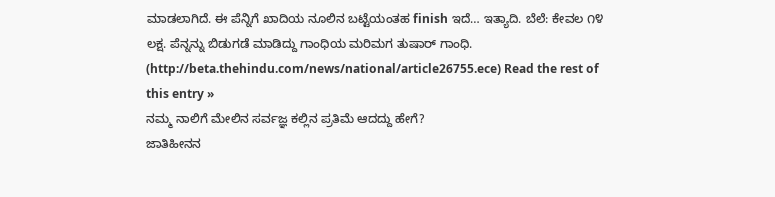ಮಾಡಲಾಗಿದೆ. ಈ ಪೆನ್ನಿಗೆ ಖಾದಿಯ ನೂಲಿನ ಬಟ್ಟೆಯಂತಹ finish ಇದೆ… ಇತ್ಯಾದಿ. ಬೆಲೆ: ಕೇವಲ ೧೪ ಲಕ್ಷ. ಪೆನ್ನನ್ನು ಬಿಡುಗಡೆ ಮಾಡಿದ್ದು ಗಾಂಧಿಯ ಮರಿಮಗ ತುಷಾರ್ ಗಾಂಧಿ. (http://beta.thehindu.com/news/national/article26755.ece) Read the rest of this entry »
ನಮ್ಮ ನಾಲಿಗೆ ಮೇಲಿನ ಸರ್ವಜ್ಞ ಕಲ್ಲಿನ ಪ್ರತಿಮೆ ಆದದ್ದು ಹೇಗೆ?
ಜಾತಿಹೀನನ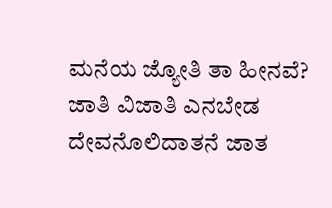ಮನೆಯ ಜ್ಯೋತಿ ತಾ ಹೀನವೆ?
ಜಾತಿ ವಿಜಾತಿ ಎನಬೇಡ
ದೇವನೊಲಿದಾತನೆ ಜಾತ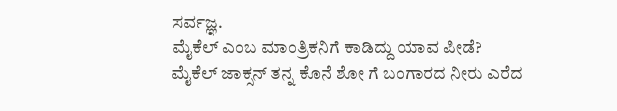ಸರ್ವಜ್ಞ.
ಮೈಕೆಲ್ ಎಂಬ ಮಾಂತ್ರಿಕನಿಗೆ ಕಾಡಿದ್ದು ಯಾವ ಪೀಡೆ?
ಮೈಕೆಲ್ ಜಾಕ್ಸನ್ ತನ್ನ ಕೊನೆ ಶೋ ಗೆ ಬಂಗಾರದ ನೀರು ಎರೆದ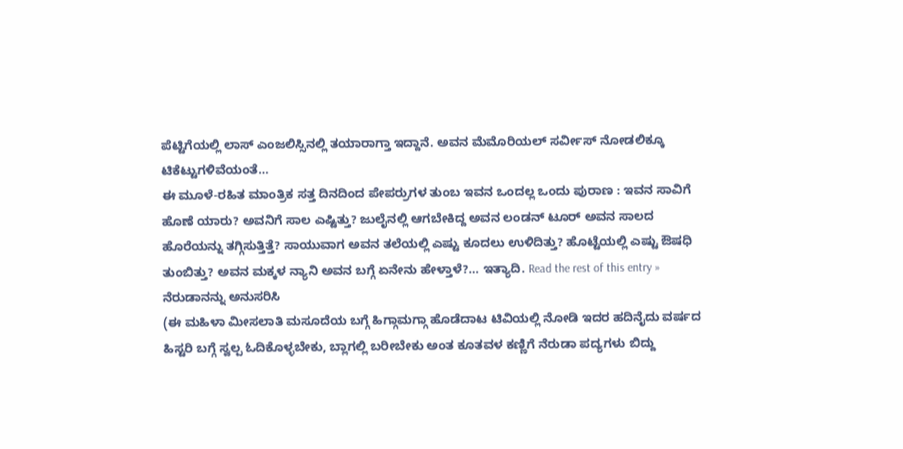ಪೆಟ್ಟಿಗೆಯಲ್ಲಿ ಲಾಸ್ ಎಂಜಲಿಸ್ಸಿನಲ್ಲಿ ತಯಾರಾಗ್ತಾ ಇದ್ದಾನೆ. ಅವನ ಮೆಮೊರಿಯಲ್ ಸರ್ವೀಸ್ ನೋಡಲಿಕ್ಕೂ ಟಿಕೆಟ್ಟುಗಳಿವೆಯಂತೆ…
ಈ ಮೂಳೆ-ರಹಿತ ಮಾಂತ್ರಿಕ ಸತ್ತ ದಿನದಿಂದ ಪೇಪರ್ರುಗಳ ತುಂಬ ಇವನ ಒಂದಲ್ಲ ಒಂದು ಪುರಾಣ : ಇವನ ಸಾವಿಗೆ ಹೊಣೆ ಯಾರು? ಅವನಿಗೆ ಸಾಲ ಎಷ್ಟಿತ್ತು? ಜುಲೈನಲ್ಲಿ ಆಗಬೇಕಿದ್ದ ಅವನ ಲಂಡನ್ ಟೂರ್ ಅವನ ಸಾಲದ ಹೊರೆಯನ್ನು ತಗ್ಗಿಸುತ್ತಿತ್ತೆ? ಸಾಯುವಾಗ ಅವನ ತಲೆಯಲ್ಲಿ ಎಷ್ಟು ಕೂದಲು ಉಳಿದಿತ್ತು? ಹೊಟ್ಟೆಯಲ್ಲಿ ಎಷ್ಟು ಔಷಧಿ ತುಂಬಿತ್ತು? ಅವನ ಮಕ್ಕಳ ನ್ಯಾನಿ ಅವನ ಬಗ್ಗೆ ಏನೇನು ಹೇಳ್ತಾಳೆ?… ಇತ್ಯಾದಿ. Read the rest of this entry »
ನೆರುಡಾನನ್ನು ಅನುಸರಿಸಿ
(ಈ ಮಹಿಳಾ ಮೀಸಲಾತಿ ಮಸೂದೆಯ ಬಗ್ಗೆ ಹಿಗ್ಗಾಮಗ್ಗಾ ಹೊಡೆದಾಟ ಟಿವಿಯಲ್ಲಿ ನೋಡಿ ಇದರ ಹದಿನೈದು ವರ್ಷದ ಹಿಸ್ಟರಿ ಬಗ್ಗೆ ಸ್ವಲ್ಪ ಓದಿಕೊಳ್ಳಬೇಕು, ಬ್ಲಾಗಲ್ಲಿ ಬರೀಬೇಕು ಅಂತ ಕೂತವಳ ಕಣ್ಣಿಗೆ ನೆರುಡಾ ಪದ್ಯಗಳು ಬಿದ್ದು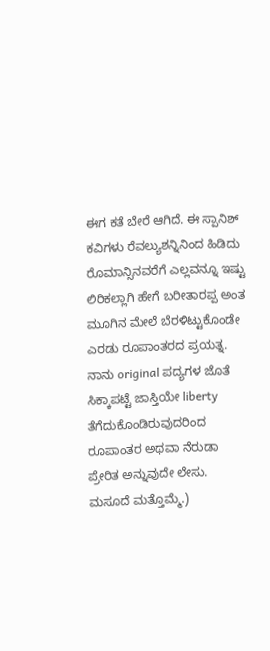ಈಗ ಕತೆ ಬೇರೆ ಆಗಿದೆ. ಈ ಸ್ಪಾನಿಶ್ ಕವಿಗಳು ರೆವಲ್ಯುಶನ್ನಿನಿಂದ ಹಿಡಿದು ರೊಮಾನ್ಸಿನವರೆಗೆ ಎಲ್ಲವನ್ನೂ ಇಷ್ಟು ಲಿರಿಕಲ್ಲಾಗಿ ಹೇಗೆ ಬರೀತಾರಪ್ಪ ಅಂತ ಮೂಗಿನ ಮೇಲೆ ಬೆರಳಿಟ್ಟುಕೊಂಡೇ ಎರಡು ರೂಪಾಂತರದ ಪ್ರಯತ್ನ. ನಾನು original ಪದ್ಯಗಳ ಜೊತೆ ಸಿಕ್ಕಾಪಟ್ಟೆ ಜಾಸ್ತಿಯೇ liberty ತೆಗೆದುಕೊಂಡಿರುವುದರಿಂದ ರೂಪಾಂತರ ಅಥವಾ ನೆರುಡಾ ಪ್ರೇರಿತ ಅನ್ನುವುದೇ ಲೇಸು. ಮಸೂದೆ ಮತ್ತೊಮ್ಮೆ.)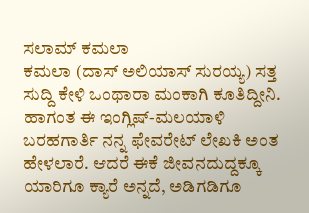ಸಲಾಮ್ ಕಮಲಾ
ಕಮಲಾ (ದಾಸ್ ಅಲಿಯಾಸ್ ಸುರಯ್ಯ) ಸತ್ತ ಸುದ್ದಿ ಕೇಳಿ ಒಂಥಾರಾ ಮಂಕಾಗಿ ಕೂತಿದ್ದೀನಿ. ಹಾಗಂತ ಈ ಇಂಗ್ಲಿಷ್-ಮಲಯಾಳಿ ಬರಹಗಾರ್ತಿ ನನ್ನ ಫೇವರೇಟ್ ಲೇಖಕಿ ಅಂತ ಹೇಳಲಾರೆ. ಆದರೆ ಈಕೆ ಜೀವನದುದ್ದಕ್ಕೂ ಯಾರಿಗೂ ಕ್ಯಾರೆ ಅನ್ನದೆ, ಅಡಿಗಡಿಗೂ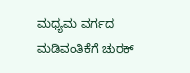ಮಧ್ಯಮ ವರ್ಗದ ಮಡಿವಂತಿಕೆಗೆ ಚುರಕ್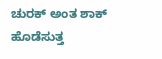ಚುರಕ್ ಅಂತ ಶಾಕ್ ಹೊಡೆಸುತ್ತ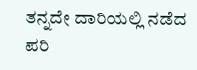ತನ್ನದೇ ದಾರಿಯಲ್ಲಿ ನಡೆದ ಪರಿ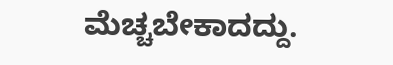ಮೆಚ್ಚಬೇಕಾದದ್ದು.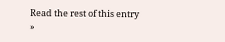Read the rest of this entry »